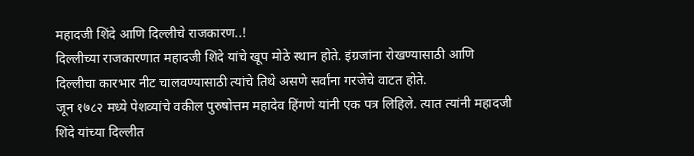महादजी शिंदे आणि दिल्लीचे राजकारण..!
दिल्लीच्या राजकारणात महादजी शिंदे यांचे खूप मोठे स्थान होते. इंग्रजांना रोखण्यासाठी आणि दिल्लीचा कारभार नीट चालवण्यासाठी त्यांचे तिथे असणे सर्वांना गरजेचे वाटत होते.
जून १७८२ मध्ये पेशव्यांचे वकील पुरुषोत्तम महादेव हिंगणे यांनी एक पत्र लिहिले. त्यात त्यांनी महादजी शिंदे यांच्या दिल्लीत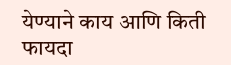येण्याने काय आणि किती फायदा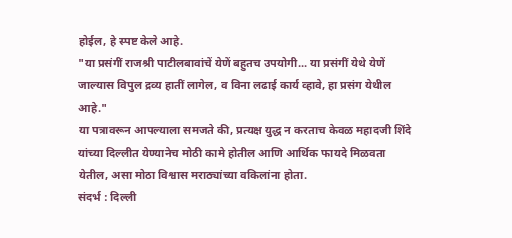होईल, हे स्पष्ट केले आहे.
"या प्रसंगीं राजश्री पाटीलबावांचें येणें बहुतच उपयोगी... या प्रसंगीं येथे येणें जाल्यास विपुल द्रव्य हातीं लागेल, व विना लढाई कार्य व्हावे, हा प्रसंग येथील आहे."
या पत्रावरून आपल्याला समजते की, प्रत्यक्ष युद्ध न करताच केवळ महादजी शिंदे यांच्या दिल्लीत येण्यानेच मोठी कामे होतील आणि आर्थिक फायदे मिळवता येतील, असा मोठा विश्वास मराठ्यांच्या वकिलांना होता.
संदर्भ : दिल्ली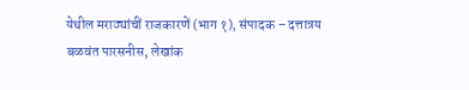येथील मराठ्यांचीं राजकारणें (भाग १), संपादक – दत्तात्रय बळवंत पारसनीस, लेखांक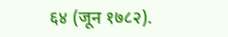६४ (जून १७८२).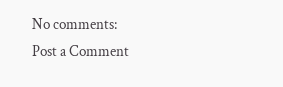No comments:
Post a Comment